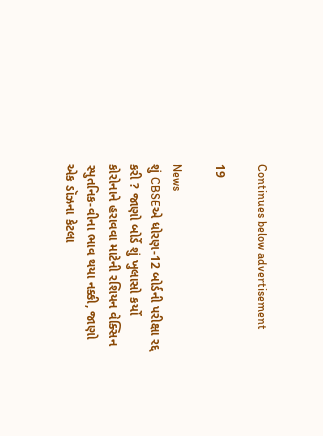Continues below advertisement

19

News
શું CBSEએ ધોરણ-12 બોર્ડની પરીક્ષા રદ્દ કરી ? જાણો બોર્ડે શું ખુલાસો કર્યો
કોરોનાને હરાવવા માટેની રશિયન વેક્સિન સ્પુતનિક-વીના ભાવ થયા નક્કી, જાણો એક ડૉઝના કેટલા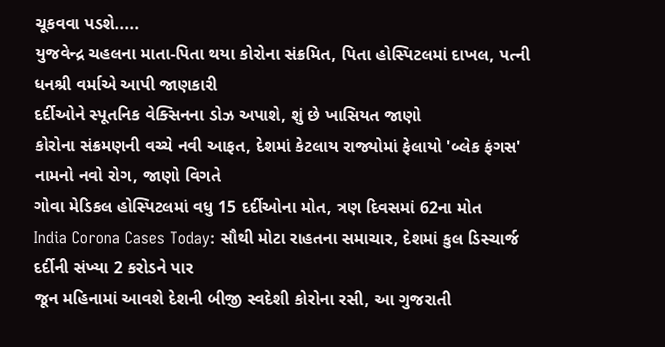ચૂકવવા પડશે.....
યુજવેન્દ્ર ચહલના માતા-પિતા થયા કોરોના સંક્રમિત, પિતા હોસ્પિટલમાં દાખલ, પત્ની ધનશ્રી વર્માએ આપી જાણકારી
દર્દીઓને સ્પૂતનિક વેક્સિનના ડોઝ અપાશે, શું છે ખાસિયત જાણો
કોરોના સંક્રમણની વચ્ચે નવી આફત, દેશમાં કેટલાય રાજ્યોમાં ફેલાયો 'બ્લેક ફંગસ' નામનો નવો રોગ, જાણો વિગતે
ગોવા મેડિકલ હોસ્પિટલમાં વધુ 15 દર્દીઓના મોત, ત્રણ દિવસમાં 62ના મોત
India Corona Cases Today: સૌથી મોટા રાહતના સમાચાર, દેશમાં કુલ ડિસ્ચાર્જ દર્દીની સંખ્યા 2 કરોડને પાર
જૂન મહિનામાં આવશે દેશની બીજી સ્વદેશી કોરોના રસી, આ ગુજરાતી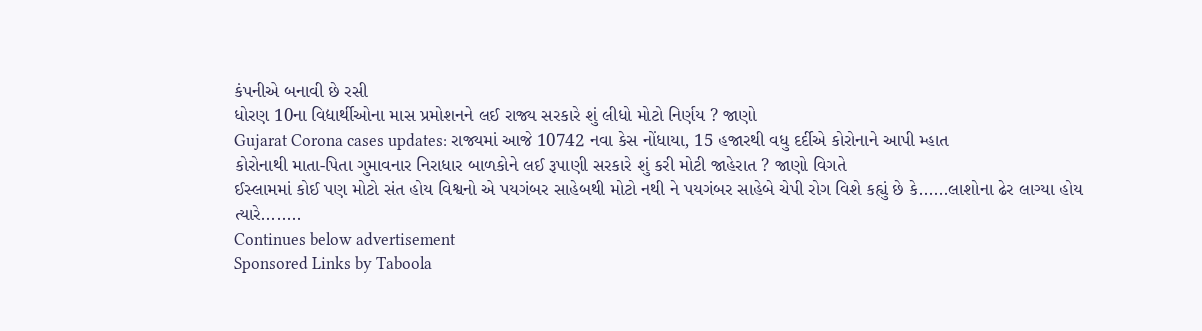કંપનીએ બનાવી છે રસી
ધોરણ 10ના વિદ્યાર્થીઓના માસ પ્રમોશનને લઈ રાજ્ય સરકારે શું લીધો મોટો નિર્ણય ? જાણો
Gujarat Corona cases updates: રાજ્યમાં આજે 10742 નવા કેસ નોંધાયા, 15 હજારથી વધુ દર્દીએ કોરોનાને આપી મ્હાત
કોરોનાથી માતા-પિતા ગુમાવનાર નિરાધાર બાળકોને લઈ રૂપાણી સરકારે શું કરી મોટી જાહેરાત ? જાણો વિગતે
ઈસ્લામમાં કોઈ પણ મોટો સંત હોય વિશ્વનો એ પયગંબર સાહેબથી મોટો નથી ને પયગંબર સાહેબે ચેપી રોગ વિશે કહ્યું છે કે......લાશોના ઢેર લાગ્યા હોય ત્યારે........
Continues below advertisement
Sponsored Links by Taboola